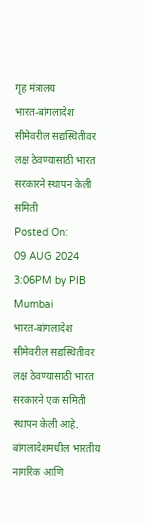गृह मंत्रालय
भारत-बांगलादेश सीमेवरील सद्यस्थितीवर लक्ष ठेवण्यासाठी भारत सरकारने स्थापन केली समिती
Posted On:
09 AUG 2024 3:06PM by PIB Mumbai
भारत-बांगलादेश सीमेवरील सद्यस्थितीवर लक्ष ठेवण्यासाठी भारत सरकारने एक समिती स्थापन केली आहे. बांगलादेशमधील भारतीय नागरिक आणि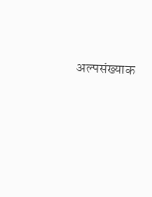अल्पसंख्याक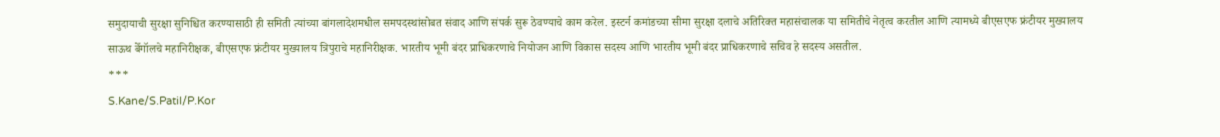समुदायाची सुरक्षा सुनिश्चित करण्यासाठी ही समिती त्यांच्या बांगलादेशमधील समपदस्थांसोबत संवाद आणि संपर्क सुरू ठेवण्याचे काम करेल. इस्टर्न कमांडच्या सीमा सुरक्षा दलाचे अतिरिक्त महासंचालक या समितीचे नेतृत्व करतील आणि त्यामध्ये बीएसएफ फ्रंटीयर मुख्यालय साऊथ बेँगॉलचे महानिरीक्षक, बीएसएफ फ्रंटीयर मुख्यालय त्रिपुराचे महानिरीक्षक. भारतीय भूमी बंदर प्राधिकरणाचे नियोजन आणि विकास सदस्य आणि भारतीय भूमी बंदर प्राधिकरणाचे सचिव हे सदस्य असतील.
***
S.Kane/S.Patil/P.Kor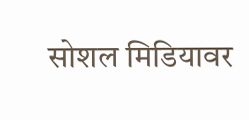सोशल मिडियावर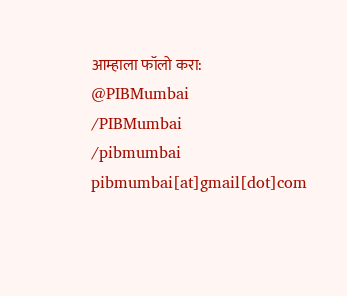आम्हाला फॉलो करा:
@PIBMumbai
/PIBMumbai
/pibmumbai
pibmumbai[at]gmail[dot]com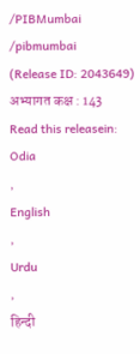/PIBMumbai
/pibmumbai
(Release ID: 2043649)
अभ्यागत कक्ष : 143
Read this releasein:
Odia
,
English
,
Urdu
,
हिन्दी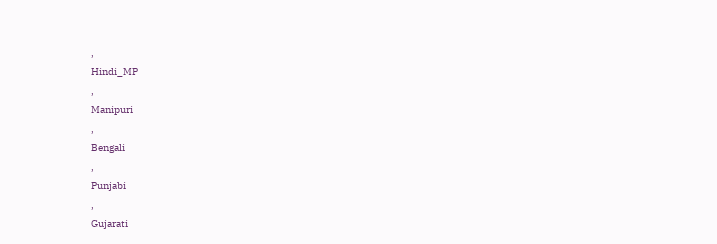,
Hindi_MP
,
Manipuri
,
Bengali
,
Punjabi
,
Gujarati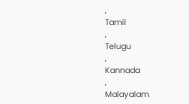,
Tamil
,
Telugu
,
Kannada
,
Malayalam